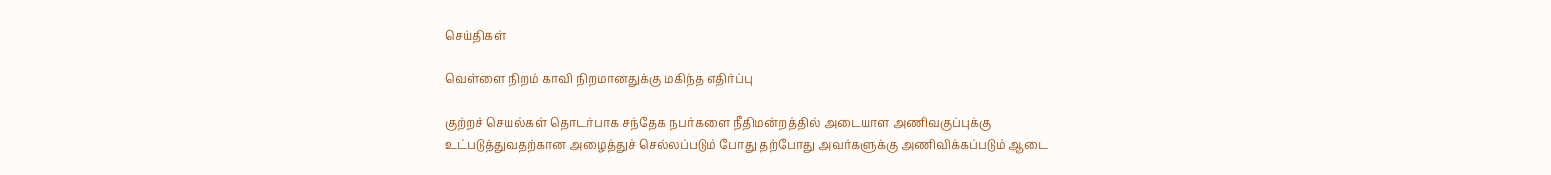செய்திகள்

வெள்ளை நிறம் காவி நிறமானதுக்கு மகிந்த எதிர்ப்பு

குற்றச் செயல்கள் தொடர்பாக சந்தேக நபர்களை நீதிமன்றத்தில் அடையாள அணிவகுப்புக்கு உட்படுத்துவதற்கான அழைத்துச் செல்லப்படும் போது தற்போது அவர்களுக்கு அணிவிக்கப்படும் ஆடை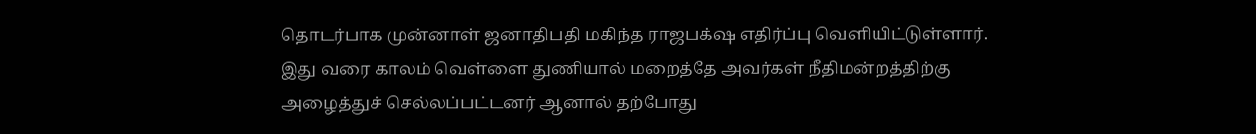தொடர்பாக முன்னாள் ஜனாதிபதி மகிந்த ராஜபக்‌ஷ எதிர்ப்பு வெளியிட்டுள்ளார்.
இது வரை காலம் வெள்ளை துணியால் மறைத்தே அவர்கள் நீதிமன்றத்திற்கு அழைத்துச் செல்லப்பட்டனர் ஆனால் தற்போது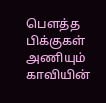பௌத்த பிக்குகள் அணியும் காவியின்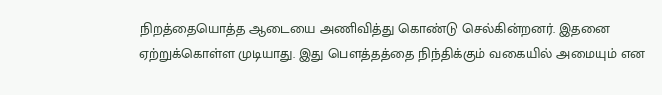நிறத்தையொத்த ஆடையை அணிவித்து கொண்டு செல்கின்றனர். இதனை ஏற்றுக்கொள்ள முடியாது. இது பௌத்தத்தை நிந்திக்கும் வகையில் அமையும் என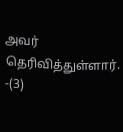அவர் தெரிவித்துள்ளார். -(3)